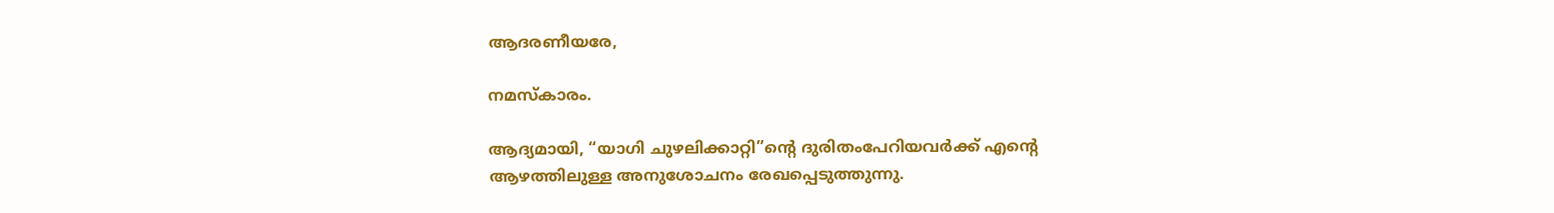ആദരണീയരേ,

നമസ്കാരം.

ആദ്യമായി, “യാഗി ചുഴലിക്കാറ്റി”ന്റെ ദുരിതംപേറിയവർക്ക് എന്റെ ആഴത്തിലുള്ള അനുശോചനം രേഖപ്പെടുത്തുന്നു.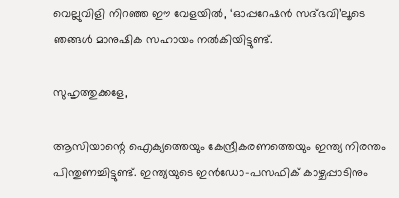വെല്ലുവിളി നിറഞ്ഞ ഈ വേളയിൽ, ‘ഓപ്പറേഷൻ സദ്ഭവി’ലൂടെ ഞങ്ങൾ മാനുഷിക സഹായം നൽകിയിട്ടുണ്ട്.

സുഹൃത്തുക്കളേ,

ആസിയാന്റെ ഐക്യത്തെയും കേന്ദ്രീകരണത്തെയും ഇന്ത്യ നിരന്തം പിന്തുണച്ചിട്ടുണ്ട്. ഇന്ത്യയുടെ ഇൻഡോ-പസഫിക് കാഴ്ചപ്പാടിനും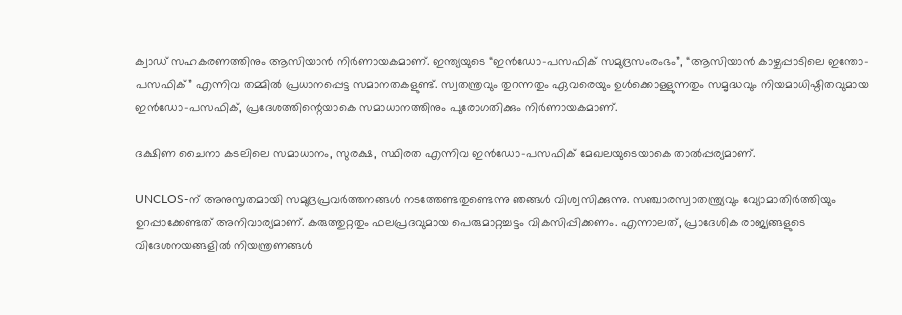ക്വാഡ് സഹകരണത്തിനും ആസിയാൻ നിർണായകമാണ്. ഇന്ത്യയുടെ “ഇൻഡോ-പസഫിക് സമുദ്രസംരംഭം”, “ആസിയാൻ കാഴ്ചപ്പാടിലെ ഇന്തോ-പസഫിക്” എന്നിവ തമ്മിൽ പ്രധാനപ്പെട്ട സമാനതകളുണ്ട്. സ്വതന്ത്രവും തുറന്നതും ഏവരെയും ഉൾക്കൊള്ളുന്നതും സമൃദ്ധവും നിയമാധിഷ്ഠിതവുമായ ഇൻഡോ-പസഫിക്, പ്രദേശത്തിന്റെയാകെ സമാധാനത്തിനും പുരോഗതിക്കും നിർണായകമാണ്.

ദക്ഷിണ ചൈനാ കടലിലെ സമാധാനം, സുരക്ഷ, സ്ഥിരത എന്നിവ ഇൻഡോ-പസഫിക് മേഖലയുടെയാകെ താൽപ്പര്യമാണ്.

UNCLOS-ന് അനുസൃതമായി സമുദ്രപ്രവർത്തനങ്ങൾ നടത്തേണ്ടതുണ്ടെന്നു ഞങ്ങൾ വിശ്വസിക്കുന്നു. സഞ്ചാരസ്വാതന്ത്ര്യവും വ്യോമാതിർത്തിയും ഉറപ്പാക്കേണ്ടത് അനിവാര്യമാണ്. കരുത്തുറ്റതും ഫലപ്രദവുമായ പെരുമാറ്റച്ചട്ടം വികസിപ്പിക്കണം. എന്നാലത്, പ്രാദേശിക രാജ്യങ്ങളുടെ വിദേശനയങ്ങളിൽ നിയന്ത്രണങ്ങൾ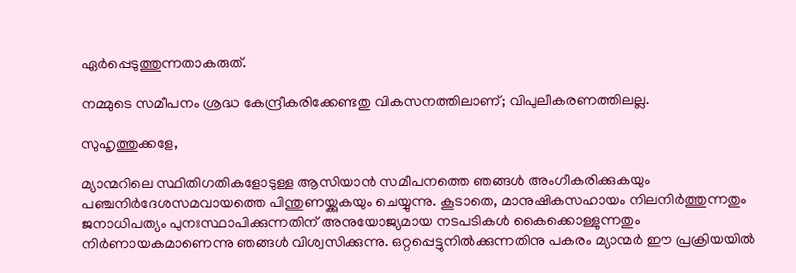ഏർപ്പെടുത്തുന്നതാകരുത്.

നമ്മുടെ സമീപനം ശ്രദ്ധ കേന്ദ്രീകരിക്കേണ്ടതു വികസനത്തിലാണ്; വിപുലീകരണത്തിലല്ല.

സുഹൃത്തുക്കളേ,

മ്യാന്മറിലെ സ്ഥിതിഗതികളോടുള്ള ആസിയാൻ സമീപനത്തെ ഞങ്ങൾ അംഗീകരിക്കുകയും പഞ്ചനിർദേശസമവായത്തെ പിന്തുണയ്ക്കുകയും ചെയ്യുന്നു. കൂടാതെ, മാനുഷികസഹായം നിലനിർത്തുന്നതും ജനാധിപത്യം പുനഃസ്ഥാപിക്കുന്നതിന് അനുയോജ്യമായ നടപടികൾ കൈക്കൊള്ളുന്നതും നിർണായകമാണെന്നു ഞങ്ങൾ വിശ്വസിക്കുന്നു. ഒറ്റപ്പെട്ടുനിൽക്കുന്നതിനു പകരം മ്യാന്മർ ഈ പ്രക്രിയയിൽ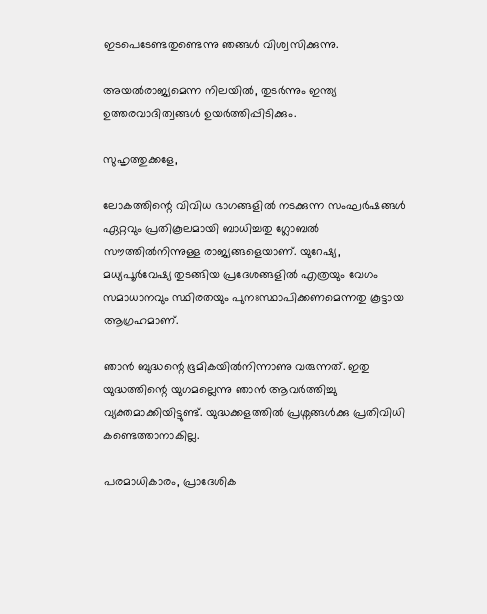ഇടപെടേണ്ടതുണ്ടെന്നു ഞങ്ങൾ വിശ്വസിക്കുന്നു.

അയൽരാജ്യമെന്ന നിലയിൽ, തുടർന്നും ഇന്ത്യ ഉത്തരവാദിത്വങ്ങൾ ഉയർത്തിപ്പിടിക്കും.

സുഹൃത്തുക്കളേ,

ലോകത്തിന്റെ വിവിധ ഭാഗങ്ങളിൽ നടക്കുന്ന സംഘർഷങ്ങൾ ഏറ്റവും പ്രതികൂലമായി ബാധിച്ചതു ഗ്ലോബൽ സൗത്തിൽനിന്നുള്ള രാജ്യങ്ങളെയാണ്. യുറേഷ്യ, മധ്യപൂർവേഷ്യ തുടങ്ങിയ പ്രദേശങ്ങളിൽ എത്രയും വേഗം സമാധാനവും സ്ഥിരതയും പുനഃസ്ഥാപിക്കണമെന്നതു കൂട്ടായ ആഗ്രഹമാണ്.

ഞാൻ ബുദ്ധന്റെ ഭൂമികയിൽനിന്നാണു വരുന്നത്. ഇതു യുദ്ധത്തിന്റെ യുഗമല്ലെന്നു ഞാൻ ആവർത്തിച്ചു വ്യക്തമാക്കിയിട്ടുണ്ട്. യുദ്ധക്കളത്തിൽ പ്രശ്നങ്ങൾക്കു പ്രതിവിധി കണ്ടെത്താനാക‌ില്ല.

പരമാധികാരം, പ്രാദേശിക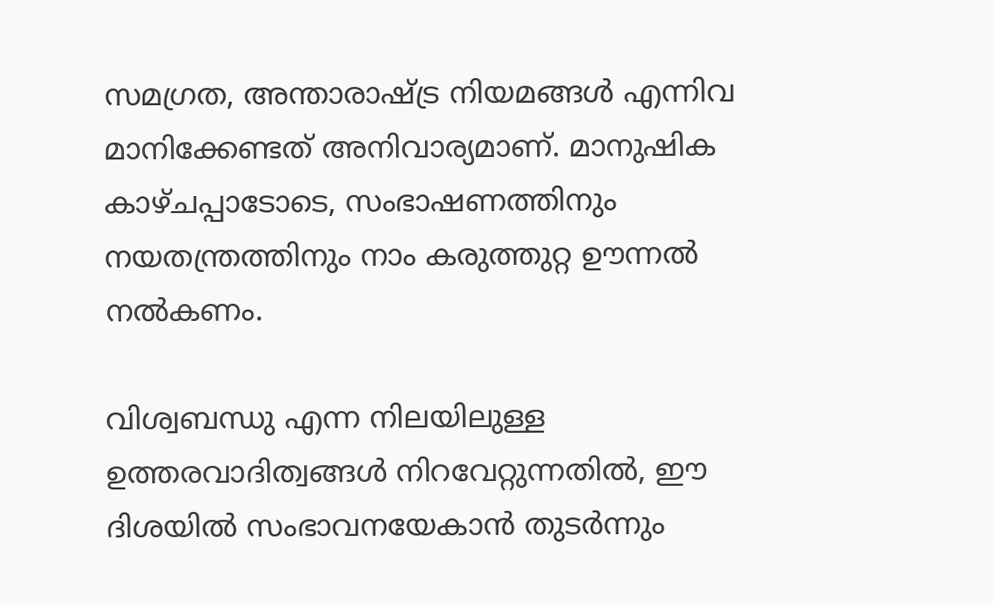സമഗ്രത, അന്താരാഷ്ട്ര നിയമങ്ങൾ എന്നിവ മാനിക്കേണ്ടത് അനിവാര്യമാണ്. മാനുഷിക കാഴ്ചപ്പാടോടെ, സംഭാഷണത്തിനും നയതന്ത്രത്തിനും നാം കരുത്തുറ്റ ഊന്നൽ നൽകണം.

വിശ്വബന്ധു എന്ന നിലയിലുള്ള ഉത്തരവാദിത്വങ്ങൾ നിറവേറ്റുന്നതിൽ, ഈ ദിശയിൽ സംഭാവനയേകാൻ തുടർന്നും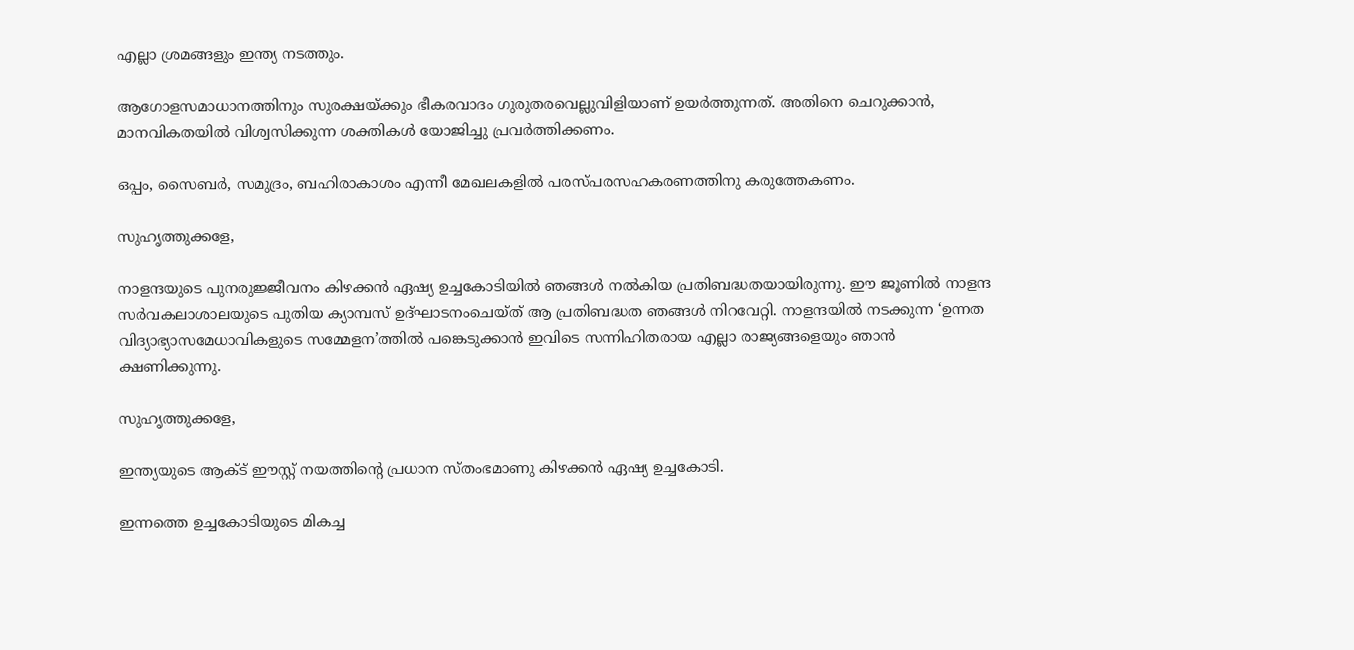എല്ലാ ശ്രമങ്ങളും ഇന്ത്യ നടത്തും.

ആഗോളസമാധാനത്തിനും സുരക്ഷയ്ക്കും ഭീകരവാദം ഗുരുതരവെല്ലുവിളിയാണ് ഉയർത്തുന്നത്. അതിനെ ചെറുക്കാൻ, മാനവികതയിൽ വിശ്വസിക്കുന്ന ശക്തികൾ യോജിച്ചു പ്രവർത്തിക്കണം.

ഒപ്പം, സൈബർ, സമുദ്രം, ബഹിരാകാശം എന്നീ മേഖലകളിൽ പരസ്പരസഹകരണത്തിനു കരുത്തേകണം.

സുഹൃത്തുക്കളേ,

നാളന്ദയുടെ പുനരുജ്ജീവനം കിഴക്കൻ ഏഷ്യ ഉച്ചകോടിയിൽ ഞങ്ങൾ നൽകിയ പ്രതിബദ്ധതയായിരുന്നു. ഈ ജൂണിൽ നാളന്ദ സർവകലാശാലയുടെ പുതിയ ക്യാമ്പസ് ഉദ്ഘാടനംചെയ്ത് ആ പ്രതിബദ്ധത ഞങ്ങൾ നിറവേറ്റി. നാളന്ദയിൽ നടക്കുന്ന ‘ഉന്നത വിദ്യാഭ്യാസമേധാവികളുടെ സമ്മേളന’ത്തിൽ പങ്കെടുക്കാൻ ഇവിടെ സന്നിഹിതരായ എല്ലാ രാജ്യങ്ങളെയും ഞാൻ ക്ഷണിക്കുന്നു.

സുഹൃത്തുക്കളേ,

ഇന്ത്യയുടെ ആക്ട് ഈസ്റ്റ് നയത്തിന്റെ പ്രധാന സ്തംഭമാണു കിഴക്കൻ ഏഷ്യ ഉച്ചകോടി.

ഇന്നത്തെ ഉച്ചകോടിയുടെ മികച്ച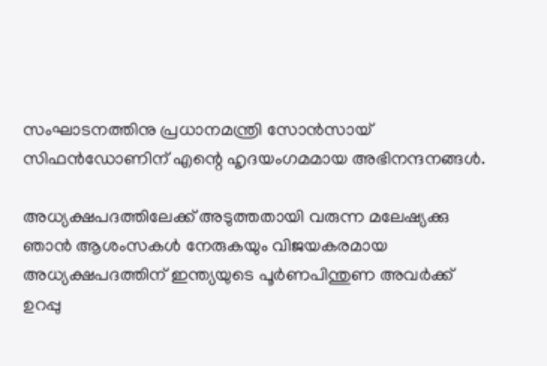സംഘാടനത്തിനു പ്രധാനമന്ത്രി സോൻസായ് സിഫൻഡോണിന് എന്റെ ഹൃദയംഗമമായ അഭിനന്ദനങ്ങൾ.

അധ്യക്ഷപദത്തിലേക്ക് അടുത്തതായി വരുന്ന മലേഷ്യക്കു ഞാൻ ആശംസകൾ നേരുകയും വിജയകരമായ അധ്യക്ഷപദത്തിന് ഇന്ത്യയുടെ പൂർണപിന്തുണ അവർക്ക് ഉറപ്പു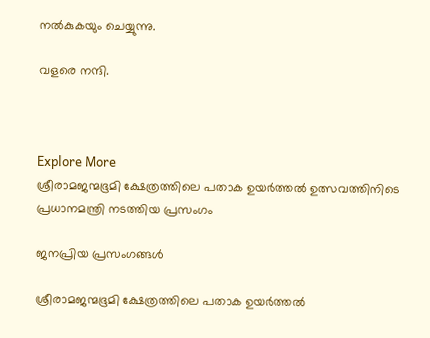നൽകുകയും ചെയ്യുന്നു.

വളരെ നന്ദി.



Explore More
ശ്രീരാമജന്മഭൂമി ക്ഷേത്രത്തിലെ പതാക ഉയർത്തൽ ഉത്സവത്തിനിടെ പ്രധാനമന്ത്രി നടത്തിയ പ്രസംഗം

ജനപ്രിയ പ്രസംഗങ്ങൾ

ശ്രീരാമജന്മഭൂമി ക്ഷേത്രത്തിലെ പതാക ഉയർത്തൽ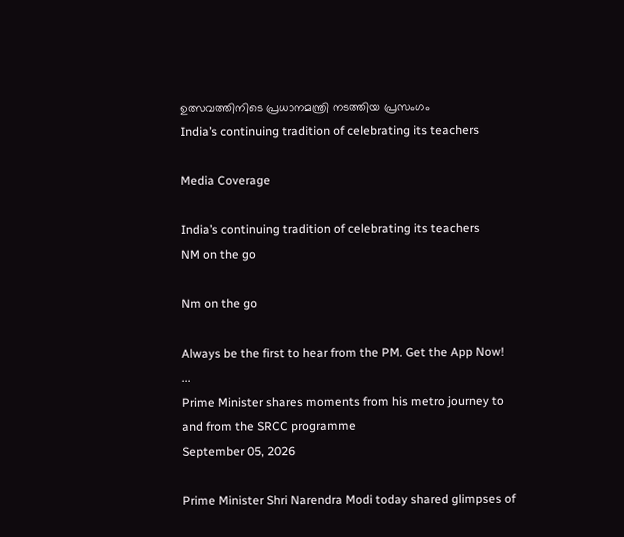ഉത്സവത്തിനിടെ പ്രധാനമന്ത്രി നടത്തിയ പ്രസംഗം
India’s continuing tradition of celebrating its teachers

Media Coverage

India’s continuing tradition of celebrating its teachers
NM on the go

Nm on the go

Always be the first to hear from the PM. Get the App Now!
...
Prime Minister shares moments from his metro journey to and from the SRCC programme
September 05, 2026

Prime Minister Shri Narendra Modi today shared glimpses of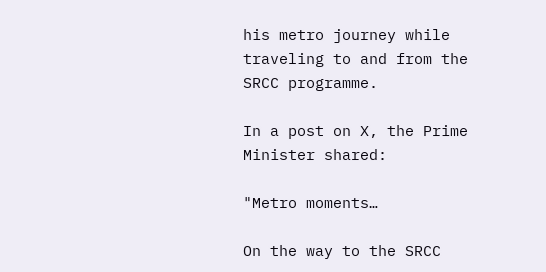his metro journey while traveling to and from the SRCC programme.

In a post on X, the Prime Minister shared:

"Metro moments…

On the way to the SRCC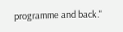programme and back."